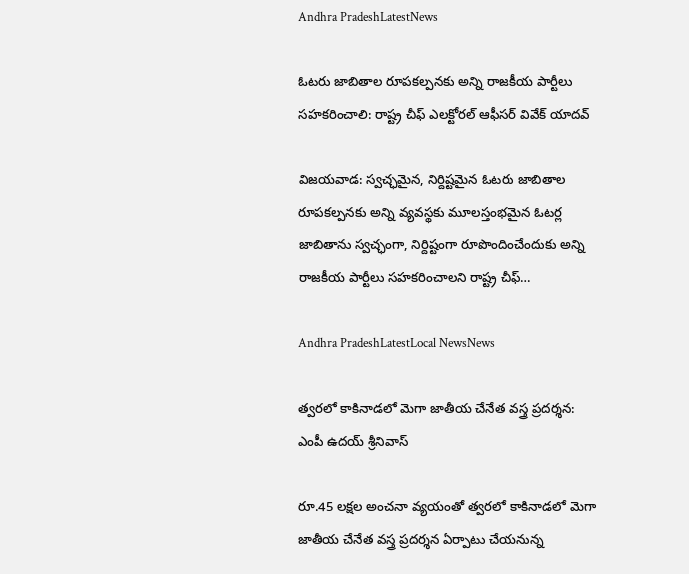Andhra PradeshLatestNews

ఓటరు జాబితాల రూపకల్పనకు అన్ని రాజకీయ పార్టీలు సహకరించాలి: రాష్ట్ర చీఫ్ ఎలక్టోరల్ ఆఫీసర్ వివేక్ యాదవ్

విజయవాడ: స్వచ్ఛమైన, నిర్దిష్టమైన ఓటరు జాబితాల రూపకల్పనకు అన్ని వ్యవస్థకు మూలస్తంభమైన ఓటర్ల జాబితాను స్వచ్ఛంగా, నిర్దిష్టంగా రూపొందించేందుకు అన్ని రాజకీయ పార్టీలు సహకరించాలని రాష్ట్ర చీఫ్…

Andhra PradeshLatestLocal NewsNews

త్వరలో కాకినాడలో మెగా జాతీయ చేనేత వస్త్ర ప్రదర్శన: ఎంపీ ఉదయ్ శ్రీనివాస్

రూ.45 లక్షల అంచనా వ్యయంతో త్వరలో కాకినాడలో మెగా జాతీయ చేనేత వస్త్ర ప్రదర్శన ఏర్పాటు చేయనున్న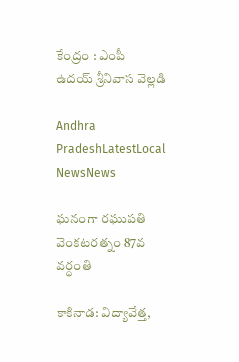కేంద్రం : ఎంపీ ఉదయ్ శ్రీనివాస వెల్లడి

Andhra PradeshLatestLocal NewsNews

ఘనంగా రఘుపతి వెంకటరత్నం 87వ వర్ధంతి

కాకినాడ: విద్యావేత్త,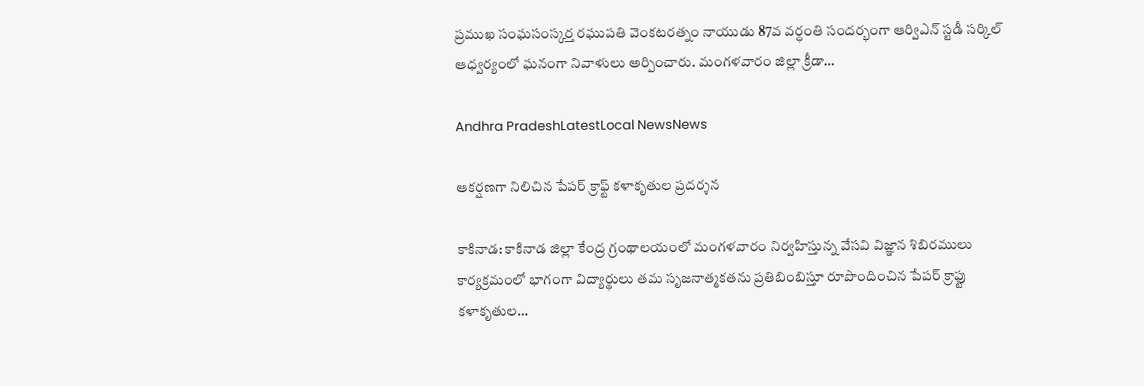ప్రముఖ సంఘసంస్కర్త రఘుపతి వెంకటరత్నం నాయుడు 87వ వర్ధంతి సందర్భంగా ఆర్విఎన్ స్టడీ సర్కిల్ ఆధ్వర్యంలో ఘనంగా నివాళులు అర్పించారు. మంగళవారం జిల్లా క్రీడా…

Andhra PradeshLatestLocal NewsNews

ఆకర్షణగా నిలిచిన పేపర్ క్రాఫ్ట్ కళాకృతుల ప్రదర్శన

కాకినాడ: కాకినాడ జిల్లా కేంద్ర గ్రంథాలయంలో మంగళవారం నిర్వహిస్తున్న వేసవి విజ్ఞాన శిబిరములు కార్యక్రమంలో భాగంగా విద్యార్థులు తమ సృజనాత్మకతను ప్రతిబింబిస్తూ రూపొందించిన పేపర్ క్రాఫ్టు కళాకృతుల…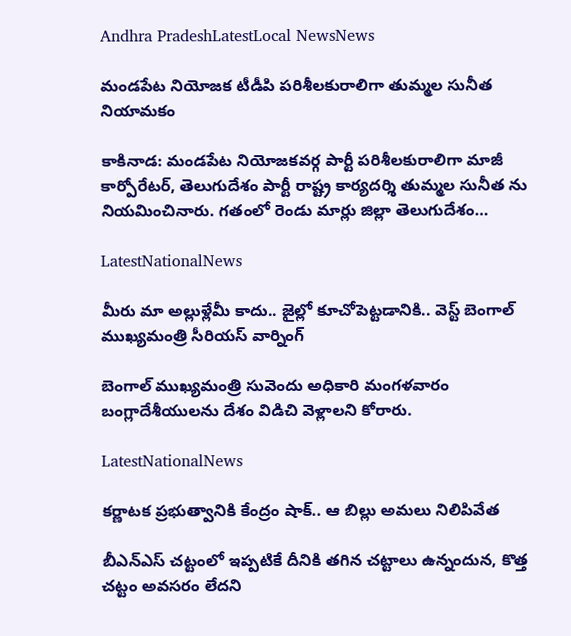Andhra PradeshLatestLocal NewsNews

మండపేట నియోజక టీడీపి పరిశీలకురాలిగా తుమ్మల సునీత నియామకం

కాకినాడ: మండపేట నియోజకవర్గ పార్టీ పరిశీలకురాలిగా మాజీ కార్పోరేటర్, తెలుగుదేశం పార్టీ రాష్ట్ర కార్యదర్శి తుమ్మల సునీత ను నియమించినారు. గతంలో రెండు మార్లు జిల్లా తెలుగుదేశం…

LatestNationalNews

మీరు మా అల్లుళ్లేమీ కాదు.. జైల్లో కూచోపెట్టడానికి.. వెస్ట్ బెంగాల్ ముఖ్యమంత్రి సీరియస్ వార్నింగ్

బెంగాల్ ముఖ్యమంత్రి సువెందు అధికారి మంగళవారం బంగ్లాదేశీయులను దేశం విడిచి వెళ్లాలని కోరారు.

LatestNationalNews

కర్ణాటక ప్రభుత్వానికి కేంద్రం షాక్.. ఆ బిల్లు అమలు నిలిపివేత

బీఎన్ఎస్ చట్టంలో ఇప్పటికే దీనికి తగిన చట్టాలు ఉన్నందున, కొత్త చట్టం అవసరం లేదని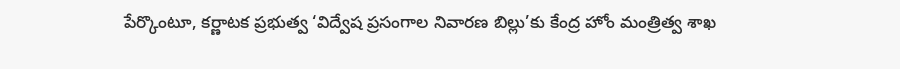పేర్కొంటూ, కర్ణాటక ప్రభుత్వ ‘విద్వేష ప్రసంగాల నివారణ బిల్లు’కు కేంద్ర హోం మంత్రిత్వ శాఖ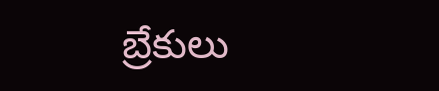బ్రేకులు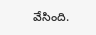వేసింది.